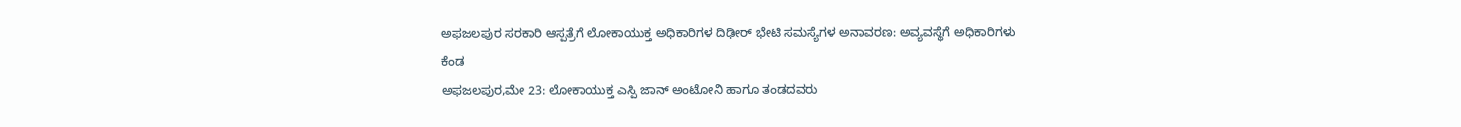ಅಫಜಲಪುರ ಸರಕಾರಿ ಆಸ್ಪತ್ರೆಗೆ ಲೋಕಾಯುಕ್ತ ಅಧಿಕಾರಿಗಳ ದಿಢೀರ್ ಭೇಟಿ ಸಮಸ್ಯೆಗಳ ಅನಾವರಣ: ಅವ್ಯವಸ್ಥೆಗೆ ಅಧಿಕಾರಿಗಳು ಕೆಂಡ
ಅಫಜಲಪುರ,ಮೇ 23: ಲೋಕಾಯುಕ್ತ ಎಸ್ಪಿ ಜಾನ್ ಅಂಟೋನಿ ಹಾಗೂ ತಂಡದವರು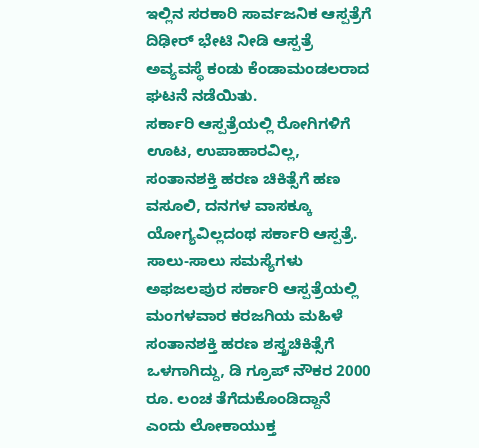ಇಲ್ಲಿನ ಸರಕಾರಿ ಸಾರ್ವಜನಿಕ ಆಸ್ಪತ್ರೆಗೆ ದಿಢೀರ್ ಭೇಟಿ ನೀಡಿ ಆಸ್ಪತ್ರೆ ಅವ್ಯವಸ್ಥೆ ಕಂಡು ಕೆಂಡಾಮಂಡಲರಾದ ಘಟನೆ ನಡೆಯಿತು.
ಸರ್ಕಾರಿ ಆಸ್ಪತ್ರೆಯಲ್ಲಿ ರೋಗಿಗಳಿಗೆ ಊಟ, ಉಪಾಹಾರವಿಲ್ಲ, ಸಂತಾನಶಕ್ತಿ ಹರಣ ಚಿಕಿತ್ಸೆಗೆ ಹಣ ವಸೂಲಿ, ದನಗಳ ವಾಸಕ್ಕೂ ಯೋಗ್ಯವಿಲ್ಲದಂಥ ಸರ್ಕಾರಿ ಆಸ್ಪತ್ರೆ. ಸಾಲು-ಸಾಲು ಸಮಸ್ಯೆಗಳು
ಅಫಜಲಪುರ ಸರ್ಕಾರಿ ಆಸ್ಪತ್ರೆಯಲ್ಲಿ ಮಂಗಳವಾರ ಕರಜಗಿಯ ಮಹಿಳೆ ಸಂತಾನಶಕ್ತಿ ಹರಣ ಶಸ್ತ್ರಚಿಕಿತ್ಸೆಗೆ ಒಳಗಾಗಿದ್ದು, ಡಿ ಗ್ರೂಪ್ ನೌಕರ 2000 ರೂ. ಲಂಚ ತೆಗೆದುಕೊಂಡಿದ್ದಾನೆ ಎಂದು ಲೋಕಾಯುಕ್ತ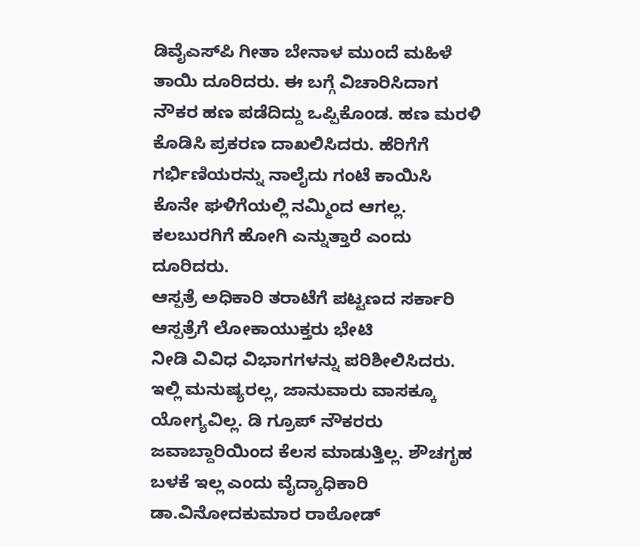ಡಿವೈಎಸ್‍ಪಿ ಗೀತಾ ಬೇನಾಳ ಮುಂದೆ ಮಹಿಳೆ ತಾಯಿ ದೂರಿದರು. ಈ ಬಗ್ಗೆ ವಿಚಾರಿಸಿದಾಗ ನೌಕರ ಹಣ ಪಡೆದಿದ್ದು ಒಪ್ಪಿಕೊಂಡ. ಹಣ ಮರಳಿ ಕೊಡಿಸಿ ಪ್ರಕರಣ ದಾಖಲಿಸಿದರು. ಹೆರಿಗೆಗೆ ಗರ್ಭಿಣಿಯರನ್ನು ನಾಲೈದು ಗಂಟೆ ಕಾಯಿಸಿ ಕೊನೇ ಘಳಿಗೆಯಲ್ಲಿ ನಮ್ಮಿಂದ ಆಗಲ್ಲ. ಕಲಬುರಗಿಗೆ ಹೋಗಿ ಎನ್ನುತ್ತಾರೆ ಎಂದು ದೂರಿದರು.
ಆಸ್ಪತ್ರೆ ಅಧಿಕಾರಿ ತರಾಟೆಗೆ ಪಟ್ಟಣದ ಸರ್ಕಾರಿ ಆಸ್ಪತ್ರೆಗೆ ಲೋಕಾಯುಕ್ತರು ಭೇಟಿ
ನೀಡಿ ವಿವಿಧ ವಿಭಾಗಗಳನ್ನು ಪರಿಶೀಲಿಸಿದರು. ಇಲ್ಲಿ ಮನುಷ್ಯರಲ್ಲ, ಜಾನುವಾರು ವಾಸಕ್ಕೂ ಯೋಗ್ಯವಿಲ್ಲ. ಡಿ ಗ್ರೂಪ್ ನೌಕರರು ಜವಾಬ್ದಾರಿಯಿಂದ ಕೆಲಸ ಮಾಡುತ್ತಿಲ್ಲ. ಶೌಚಗೃಹ ಬಳಕೆ ಇಲ್ಲ ಎಂದು ವೈದ್ಯಾಧಿಕಾರಿ ಡಾ.ವಿನೋದಕುಮಾರ ರಾಠೋಡ್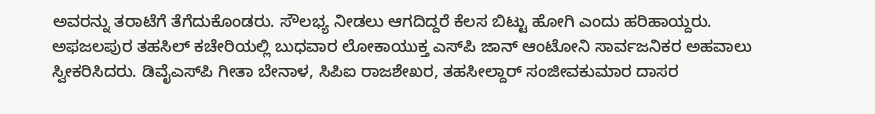ಅವರನ್ನು ತರಾಟೆಗೆ ತೆಗೆದುಕೊಂಡರು. ಸೌಲಭ್ಯ ನೀಡಲು ಆಗದಿದ್ದರೆ ಕೆಲಸ ಬಿಟ್ಟು ಹೋಗಿ ಎಂದು ಹರಿಹಾಯ್ದರು.
ಅಫಜಲಪುರ ತಹಸಿಲ್ ಕಚೇರಿಯಲ್ಲಿ ಬುಧವಾರ ಲೋಕಾಯುಕ್ತ ಎಸ್‍ಪಿ ಜಾನ್ ಆಂಟೋನಿ ಸಾರ್ವಜನಿಕರ ಅಹವಾಲು ಸ್ವೀಕರಿಸಿದರು. ಡಿವೈಎಸ್‍ಪಿ ಗೀತಾ ಬೇನಾಳ, ಸಿಪಿಐ ರಾಜಶೇಖರ, ತಹಸೀಲ್ದಾರ್ ಸಂಜೀವಕುಮಾರ ದಾಸರ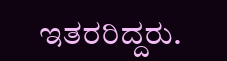ಇತರರಿದ್ದರು.